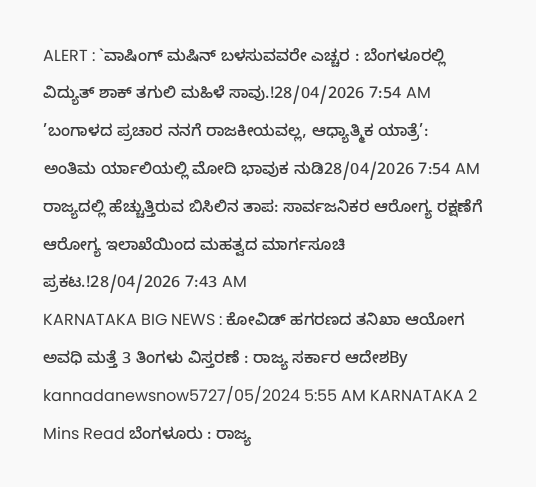ALERT : `ವಾಷಿಂಗ್ ಮಷಿನ್ ಬಳಸುವವರೇ ಎಚ್ಚರ : ಬೆಂಗಳೂರಲ್ಲಿ ವಿದ್ಯುತ್ ಶಾಕ್ ತಗುಲಿ ಮಹಿಳೆ ಸಾವು.!28/04/2026 7:54 AM
’ಬಂಗಾಳದ ಪ್ರಚಾರ ನನಗೆ ರಾಜಕೀಯವಲ್ಲ, ಆಧ್ಯಾತ್ಮಿಕ ಯಾತ್ರೆ’: ಅಂತಿಮ ರ್ಯಾಲಿಯಲ್ಲಿ ಮೋದಿ ಭಾವುಕ ನುಡಿ28/04/2026 7:54 AM
ರಾಜ್ಯದಲ್ಲಿ ಹೆಚ್ಚುತ್ತಿರುವ ಬಿಸಿಲಿನ ತಾಪ: ಸಾರ್ವಜನಿಕರ ಆರೋಗ್ಯ ರಕ್ಷಣೆಗೆ ಆರೋಗ್ಯ ಇಲಾಖೆಯಿಂದ ಮಹತ್ವದ ಮಾರ್ಗಸೂಚಿ ಪ್ರಕಟ.!28/04/2026 7:43 AM
KARNATAKA BIG NEWS : ಕೋವಿಡ್ ಹಗರಣದ ತನಿಖಾ ಆಯೋಗ ಅವಧಿ ಮತ್ತೆ 3 ತಿಂಗಳು ವಿಸ್ತರಣೆ : ರಾಜ್ಯ ಸರ್ಕಾರ ಆದೇಶBy kannadanewsnow5727/05/2024 5:55 AM KARNATAKA 2 Mins Read ಬೆಂಗಳೂರು : ರಾಜ್ಯ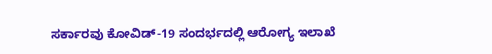ಸರ್ಕಾರವು ಕೋವಿಡ್-19 ಸಂದರ್ಭದಲ್ಲಿ ಆರೋಗ್ಯ ಇಲಾಖೆ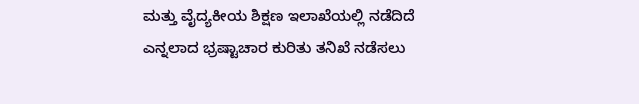ಮತ್ತು ವೈದ್ಯಕೀಯ ಶಿಕ್ಷಣ ಇಲಾಖೆಯಲ್ಲಿ ನಡೆದಿದೆ ಎನ್ನಲಾದ ಭ್ರಷ್ಟಾಚಾರ ಕುರಿತು ತನಿಖೆ ನಡೆಸಲು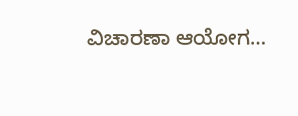ವಿಚಾರಣಾ ಆಯೋಗ…